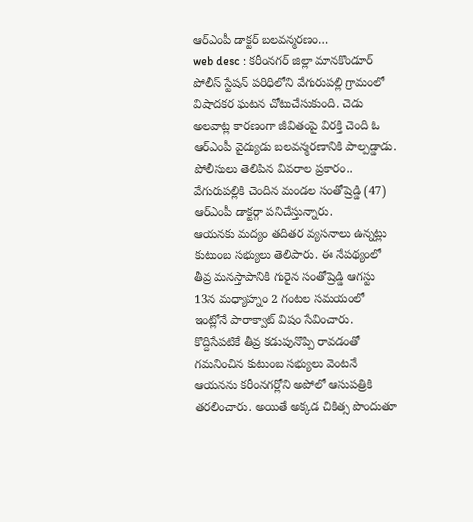ఆర్ఎంపీ డాక్టర్ బలవన్మరణం…
web desc : కరీంనగర్ జిల్లా మానకొండూర్ పోలీస్ స్టేషన్ పరిధిలోని వేగురుపల్లి గ్రామంలో విషాదకర ఘటన చోటుచేసుకుంది. చెడు అలవాట్ల కారణంగా జీవితంపై విరక్తి చెంది ఓ ఆర్ఎంపీ వైద్యుడు బలవన్మరణానికి పాల్పడ్డాడు. పోలీసులు తెలిపిన వివరాల ప్రకారం.. వేగురుపల్లికి చెందిన మండల సంతోష్రెడ్డి (47) ఆర్ఎంపీ డాక్టర్గా పనిచేస్తున్నారు.
ఆయనకు మద్యం తదితర వ్యసనాలు ఉన్నట్లు కుటుంబ సభ్యులు తెలిపారు. ఈ నేపథ్యంలో తీవ్ర మనస్తాపానికి గురైన సంతోష్రెడ్డి ఆగస్టు 13న మధ్యాహ్నం 2 గంటల సమయంలో ఇంట్లోనే పారాక్వాట్ విషం సేవించారు.
కొద్దిసేపటికే తీవ్ర కడుపునొప్పి రావడంతో గమనించిన కుటుంబ సభ్యులు వెంటనే ఆయనను కరీంనగర్లోని అపోలో ఆసుపత్రికి తరలించారు. అయితే అక్కడ చికిత్స పొందుతూ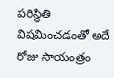పరిస్థితి విషమించడంతో అదే రోజు సాయంత్రం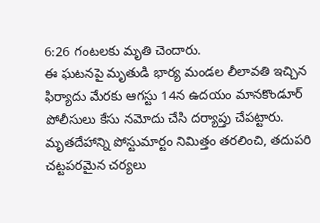6:26 గంటలకు మృతి చెందారు.
ఈ ఘటనపై మృతుడి భార్య మండల లీలావతి ఇచ్చిన ఫిర్యాదు మేరకు ఆగస్టు 14న ఉదయం మానకొండూర్ పోలీసులు కేసు నమోదు చేసి దర్యాప్తు చేపట్టారు. మృతదేహాన్ని పోస్టుమార్టం నిమిత్తం తరలించి, తదుపరి చట్టపరమైన చర్యలు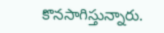కొనసాగిస్తున్నారు.